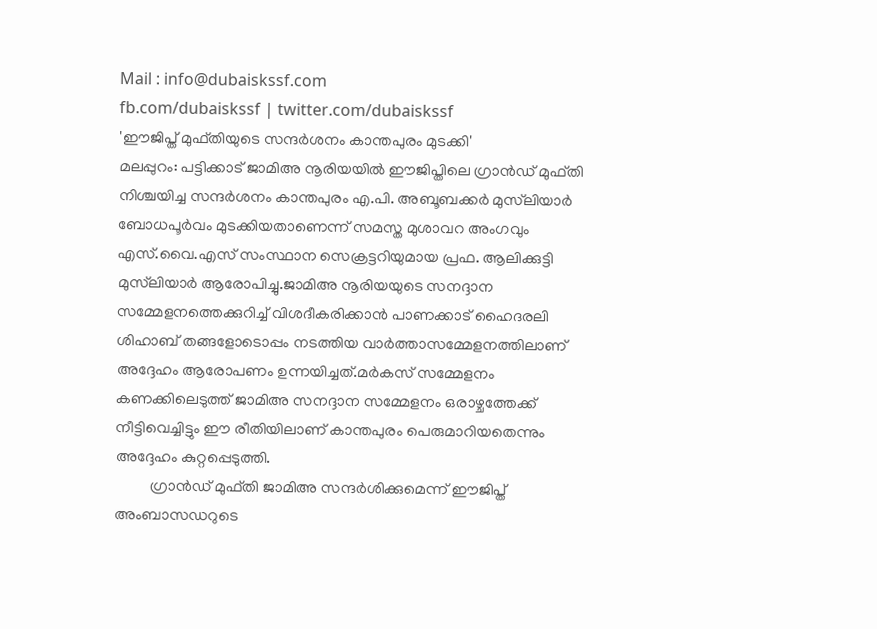Mail : info@dubaiskssf.com
fb.com/dubaiskssf | twitter.com/dubaiskssf
'ഈജിപ്ത് മുഫ്തിയുടെ സന്ദര്‍ശനം കാന്തപുരം മുടക്കി'
മലപ്പുറം: പട്ടിക്കാട് ജാമിഅ നൂരിയയില്‍ ഈജിപ്തിലെ ഗ്രാന്‍ഡ് മുഫ്തി നിശ്ചയിച്ച സന്ദര്‍ശനം കാന്തപുരം എ.പി. അബൂബക്കര്‍ മുസ്‌ലിയാര്‍ ബോധപൂര്‍വം മുടക്കിയതാണെന്ന് സമസ്ത മുശാവറ അംഗവും എസ്.വൈ.എസ് സംസ്ഥാന സെക്രട്ടറിയുമായ പ്രഫ. ആലിക്കുട്ടി മുസ്‌ലിയാര്‍ ആരോപിച്ചു.ജാമിഅ നൂരിയയുടെ സനദ്ദാന സമ്മേളനത്തെക്കുറിച്ച് വിശദീകരിക്കാന്‍ പാണക്കാട് ഹൈദരലി ശിഹാബ് തങ്ങളോടൊപ്പം നടത്തിയ വാര്‍ത്താസമ്മേളനത്തിലാണ് അദ്ദേഹം ആരോപണം ഉന്നയിച്ചത്.മര്‍കസ് സമ്മേളനം കണക്കിലെടുത്ത് ജാമിഅ സനദ്ദാന സമ്മേളനം ഒരാഴ്ചത്തേക്ക് നീട്ടിവെച്ചിട്ടും ഈ രീതിയിലാണ് കാന്തപുരം പെരുമാറിയതെന്നും അദ്ദേഹം കുറ്റപ്പെടുത്തി.
         ഗ്രാന്‍ഡ് മുഫ്തി ജാമിഅ സന്ദര്‍ശിക്കുമെന്ന് ഈജിപ്ത് അംബാസഡറുടെ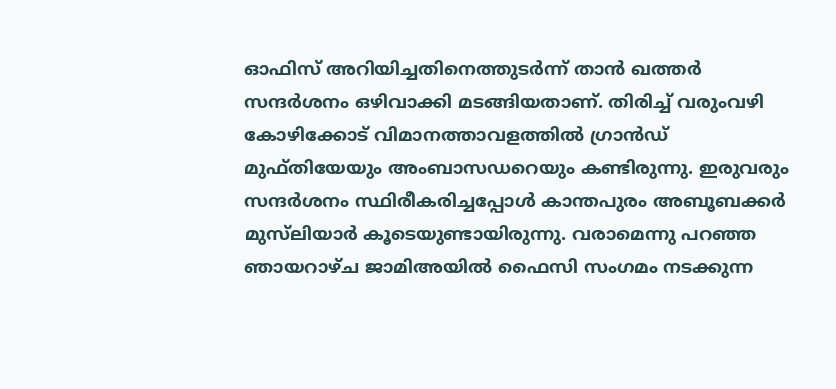ഓഫിസ് അറിയിച്ചതിനെത്തുടര്‍ന്ന് താന്‍ ഖത്തര്‍ സന്ദര്‍ശനം ഒഴിവാക്കി മടങ്ങിയതാണ്. തിരിച്ച് വരുംവഴി കോഴിക്കോട് വിമാനത്താവളത്തില്‍ ഗ്രാന്‍ഡ് മുഫ്തിയേയും അംബാസഡറെയും കണ്ടിരുന്നു. ഇരുവരും സന്ദര്‍ശനം സ്ഥിരീകരിച്ചപ്പോള്‍ കാന്തപുരം അബൂബക്കര്‍ മുസ്‌ലിയാര്‍ കൂടെയുണ്ടായിരുന്നു. വരാമെന്നു പറഞ്ഞ ഞായറാഴ്ച ജാമിഅയില്‍ ഫൈസി സംഗമം നടക്കുന്ന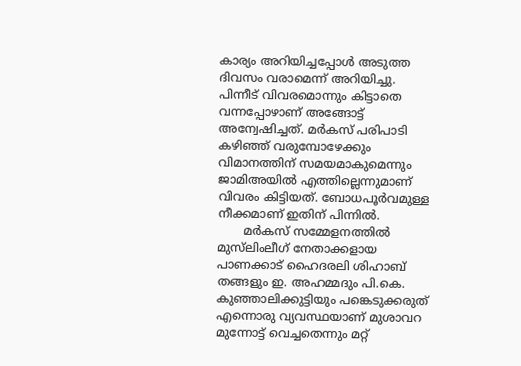കാര്യം അറിയിച്ചപ്പോള്‍ അടുത്ത ദിവസം വരാമെന്ന് അറിയിച്ചു. പിന്നീട് വിവരമൊന്നും കിട്ടാതെ വന്നപ്പോഴാണ് അങ്ങോട്ട് അന്വേഷിച്ചത്. മര്‍കസ് പരിപാടി കഴിഞ്ഞ് വരുമ്പോഴേക്കും വിമാനത്തിന് സമയമാകുമെന്നും ജാമിഅയില്‍ എത്തില്ലെന്നുമാണ് വിവരം കിട്ടിയത്. ബോധപൂര്‍വമുള്ള നീക്കമാണ് ഇതിന് പിന്നില്‍.
       മര്‍കസ് സമ്മേളനത്തില്‍ മുസ്‌ലിംലീഗ് നേതാക്കളായ പാണക്കാട് ഹൈദരലി ശിഹാബ് തങ്ങളും ഇ. അഹമ്മദും പി.കെ. കുഞ്ഞാലിക്കുട്ടിയും പങ്കെടുക്കരുത് എന്നൊരു വ്യവസ്ഥയാണ് മുശാവറ മുന്നോട്ട് വെച്ചതെന്നും മറ്റ്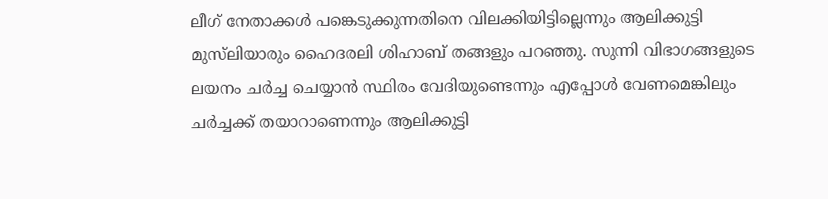ലീഗ് നേതാക്കള്‍ പങ്കെടുക്കുന്നതിനെ വിലക്കിയിട്ടില്ലെന്നും ആലിക്കുട്ടി മുസ്‌ലിയാരും ഹൈദരലി ശിഹാബ് തങ്ങളും പറഞ്ഞു. സുന്നി വിഭാഗങ്ങളുടെ ലയനം ചര്‍ച്ച ചെയ്യാന്‍ സ്ഥിരം വേദിയുണ്ടെന്നും എപ്പോള്‍ വേണമെങ്കിലും ചര്‍ച്ചക്ക് തയാറാണെന്നും ആലിക്കുട്ടി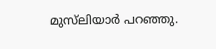മുസ്‌ലിയാര്‍ പറഞ്ഞു.